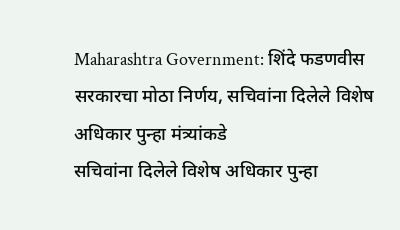Maharashtra Government: शिंदे फडणवीस सरकारचा मोठा निर्णय, सचिवांना दिलेले विशेष अधिकार पुन्हा मंत्र्यांकडे
सचिवांना दिलेले विशेष अधिकार पुन्हा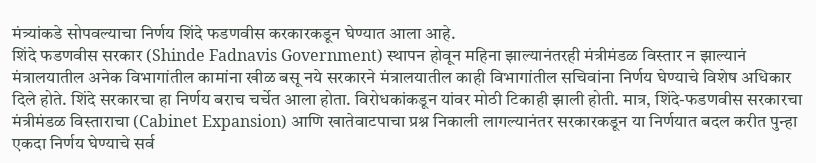मंत्र्यांकडे सोपवल्याचा निर्णय शिंदे फडणवीस करकारकडून घेण्यात आला आहे.
शिंदे फडणवीस सरकार (Shinde Fadnavis Government) स्थापन होवून महिना झाल्यानंतरही मंत्रीमंडळ विस्तार न झाल्यानं मंत्रालयातील अनेक विभागांतील कामांना खीळ बसू नये सरकारने मंत्रालयातील काही विभागांतील सचिवांना निर्णय घेण्याचे विशेष अधिकार दिले होते. शिंदे सरकारचा हा निर्णय बराच चर्चेत आला होता. विरोधकांकडून यांवर मोठी टिकाही झाली होती. मात्र, शिंदे-फडणवीस सरकारचा मंत्रीमंडळ विस्ताराचा (Cabinet Expansion) आणि खातेवाटपाचा प्रश्न निकाली लागल्यानंतर सरकारकडून या निर्णयात बदल करीत पुन्हा एकदा निर्णय घेण्याचे सर्व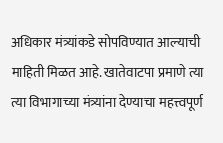अधिकार मंत्र्यांकडे सोपविण्यात आल्याची माहिती मिळत आहे. खातेवाटपा प्रमाणे त्या त्या विभागाच्या मंत्र्यांना देण्याचा महत्त्वपूर्ण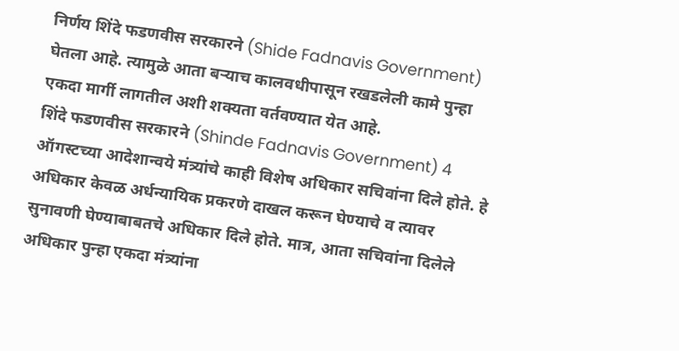निर्णय शिंदे फडणवीस सरकारने (Shide Fadnavis Government) घेतला आहे. त्यामुळे आता बऱ्याच कालवधीपासून रखडलेली कामे पुन्हा एकदा मार्गी लागतील अशी शक्यता वर्तवण्यात येत आहे.
शिंदे फडणवीस सरकारने (Shinde Fadnavis Government) 4 ऑगस्टच्या आदेशान्वये मंत्र्यांचे काही विशेष अधिकार सचिवांना दिले होते. हे अधिकार केवळ अर्धन्यायिक प्रकरणे दाखल करून घेण्याचे व त्यावर सुनावणी घेण्याबाबतचे अधिकार दिले होते. मात्र, आता सचिवांना दिलेले अधिकार पुन्हा एकदा मंत्र्यांना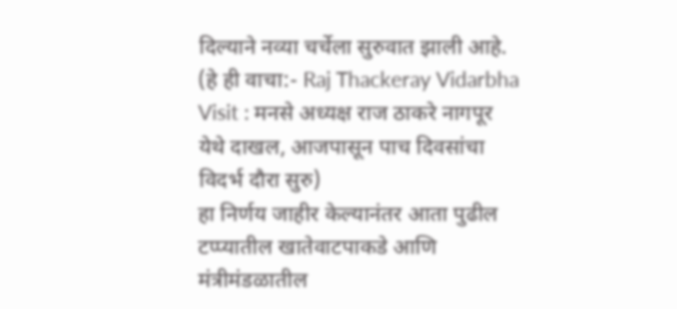दिल्याने नव्या चर्चेला सुरुवात झाली आहे. (हे ही वाचा:- Raj Thackeray Vidarbha Visit : मनसे अध्यक्ष राज ठाकरे नागपूर येथे दाखल, आजपासून पाच दिवसांचा विदर्भ दौरा सुरु)
हा निर्णय जाहीर केल्यानंतर आता पुढील टप्प्यातील खातेवाटपाकडे आणि मंत्रीमंडळातील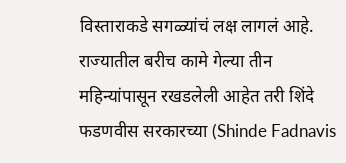विस्ताराकडे सगळ्यांचं लक्ष लागलं आहे. राज्यातील बरीच कामे गेल्या तीन महिन्यांपासून रखडलेली आहेत तरी शिंदे फडणवीस सरकारच्या (Shinde Fadnavis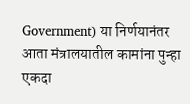Government) या निर्णयानंतर आता मंत्रालयातील कामांना पुन्हा एकदा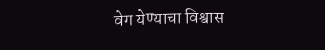वेग येण्याचा विश्वास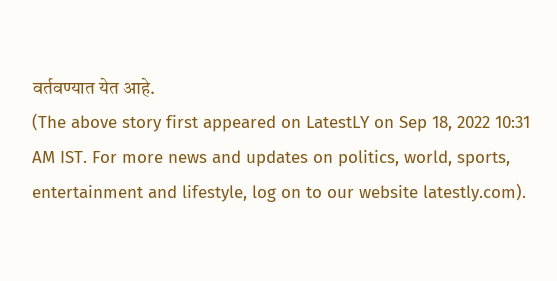वर्तवण्यात येत आहे.
(The above story first appeared on LatestLY on Sep 18, 2022 10:31 AM IST. For more news and updates on politics, world, sports, entertainment and lifestyle, log on to our website latestly.com).